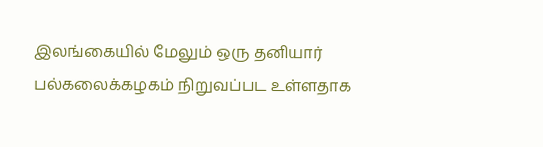இலங்கையில் மேலும் ஒரு தனியார் பல்கலைக்கழகம் நிறுவப்பட உள்ளதாக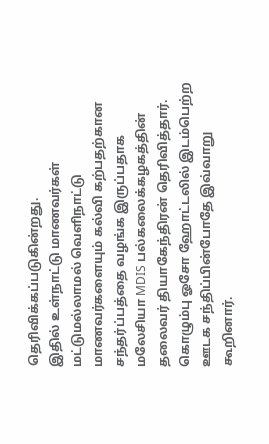தெரிவிக்கப்படுகின்றது.
இதில் உள்நாட்டு மாணவர்கள் மட்டுமல்லாமல் வெளிநாட்டு மாணவர்களையும் கல்வி கற்பதற்கான சந்தர்ப்பத்தை வழங்க இருப்பதாக மலேசியா MDIS பல்கலைக்கழகத்தின் தலைவர் தியாகேந்திரன் தெரிவித்தார்.
கொழும்பு ஓசோ ஹோட்டலில் இடம்பெற்ற ஊடக சந்திப்பின்போதே இவ்வாறு கூறினார்.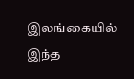இலங்கையில் இந்த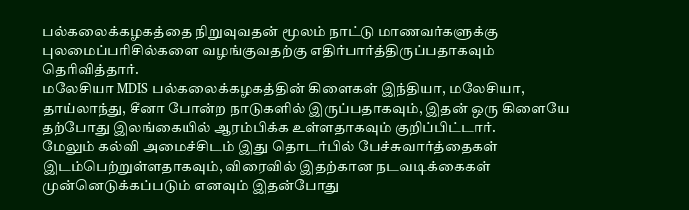பல்கலைக்கழகத்தை நிறுவுவதன் மூலம் நாட்டு மாணவர்களுக்கு புலமைப்பரிசில்களை வழங்குவதற்கு எதிர்பார்த்திருப்பதாகவும் தெரிவித்தார்.
மலேசியா MDIS பல்கலைக்கழகத்தின் கிளைகள் இந்தியா, மலேசியா, தாய்லாந்து, சீனா போன்ற நாடுகளில் இருப்பதாகவும், இதன் ஒரு கிளையே தற்போது இலங்கையில் ஆரம்பிக்க உள்ளதாகவும் குறிப்பிட்டார்.
மேலும் கல்வி அமைச்சிடம் இது தொடர்பில் பேச்சுவார்த்தைகள் இடம்பெற்றுள்ளதாகவும், விரைவில் இதற்கான நடவடிக்கைகள் முன்னெடுக்கப்படும் எனவும் இதன்போது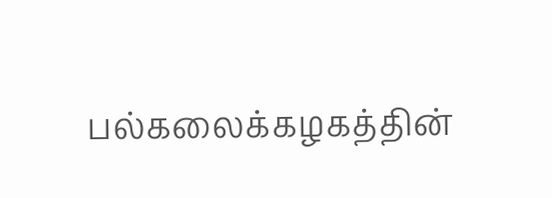பல்கலைக்கழகத்தின்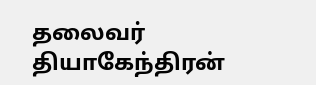தலைவர் தியாகேந்திரன்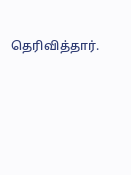தெரிவித்தார்.